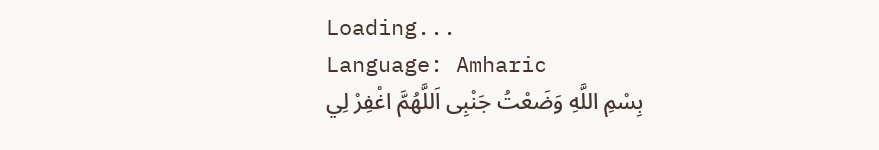Loading...
Language: Amharic
بِسْمِ اللَّهِ وَضَعْتُ جَنْبِى اَللَّهُمَّ اغْفِرْ لِي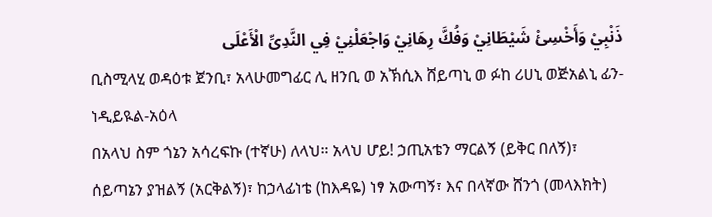ذَنْبِيْ وَأَخْسِئْ شَيْطَانِيْ وَفُكَّ رِهَانِيْ وَاجْعَلْنِيْ فِي النَّدِىِّ الْأَعْلَى
ቢስሚላሂ ወዳዕቱ ጀንቢ፣ አላሁመግፊር ሊ ዘንቢ ወ አኽሲእ ሸይጣኒ ወ ፉከ ሪሀኒ ወጅአልኒ ፊን-ነዲይዪል-አዕላ
በአላህ ስም ጎኔን አሳረፍኩ (ተኛሁ) ለላህ። አላህ ሆይ! ኃጢአቴን ማርልኝ (ይቅር በለኝ)፣ ሰይጣኔን ያዝልኝ (አርቅልኝ)፣ ከኃላፊነቴ (ከእዳዬ) ነፃ አውጣኝ፣ እና በላኛው ሸንጎ (መላእክት)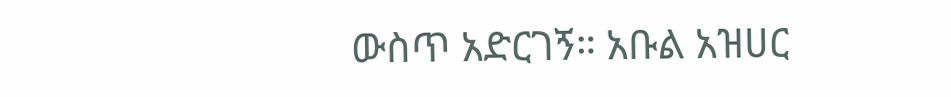ውስጥ አድርገኝ። አቡል አዝሀር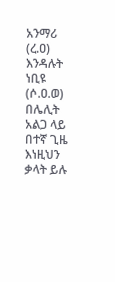አንማሪ (ረ.ዐ) እንዳሉት ነቢዩ (ሶ.ዐ.ወ) በሌሊት አልጋ ላይ በተኛ ጊዜ እነዚህን ቃላት ይሉ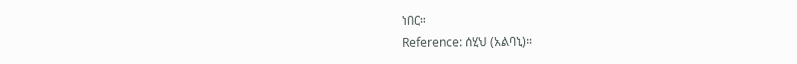ነበር።
Reference: ሰሂህ (አልባኒ)።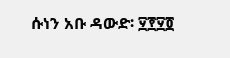ሱነን አቡ ዳውድ፡ ፶፻፶፬